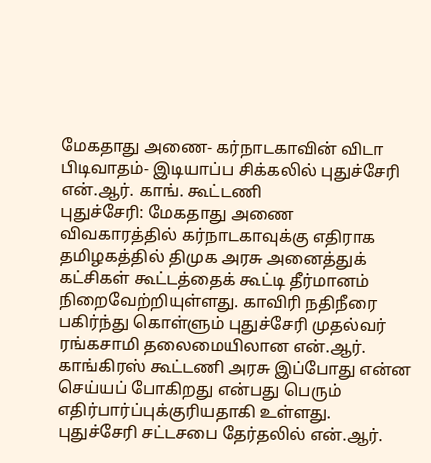மேகதாது அணை- கர்நாடகாவின் விடா பிடிவாதம்- இடியாப்ப சிக்கலில் புதுச்சேரி என்.ஆர். காங். கூட்டணி
புதுச்சேரி: மேகதாது அணை விவகாரத்தில் கர்நாடகாவுக்கு எதிராக தமிழகத்தில் திமுக அரசு அனைத்துக் கட்சிகள் கூட்டத்தைக் கூட்டி தீர்மானம் நிறைவேற்றியுள்ளது. காவிரி நதிநீரை பகிர்ந்து கொள்ளும் புதுச்சேரி முதல்வர் ரங்கசாமி தலைமையிலான என்.ஆர். காங்கிரஸ் கூட்டணி அரசு இப்போது என்ன செய்யப் போகிறது என்பது பெரும் எதிர்பார்ப்புக்குரியதாகி உள்ளது.
புதுச்சேரி சட்டசபை தேர்தலில் என்.ஆர்.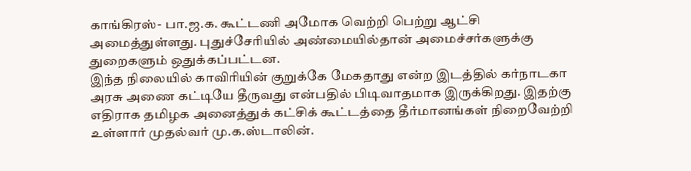காங்கிரஸ்- பா.ஜ.க. கூட்டணி அமோக வெற்றி பெற்று ஆட்சி அமைத்துள்ளது. புதுச்சேரியில் அண்மையில்தான் அமைச்சர்களுக்கு துறைகளும் ஒதுக்கப்பட்டன.
இந்த நிலையில் காவிரியின் குறுக்கே மேகதாது என்ற இடத்தில் கர்நாடகா அரசு அணை கட்டியே தீருவது என்பதில் பிடிவாதமாக இருக்கிறது. இதற்கு எதிராக தமிழக அனைத்துக் கட்சிக் கூட்டத்தை தீர்மானங்கள் நிறைவேற்றி உள்ளார் முதல்வர் மு.க.ஸ்டாலின்.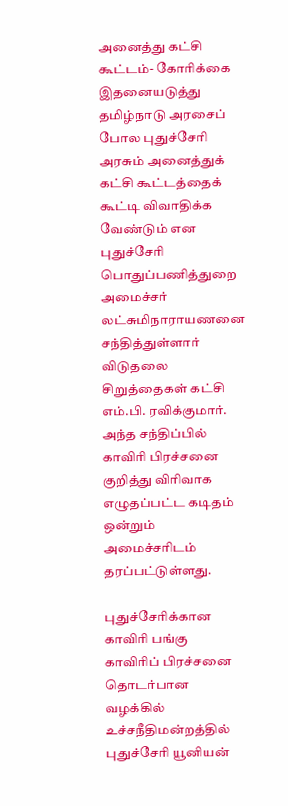அனைத்து கட்சி கூட்டம்- கோரிக்கை
இதனையடுத்து தமிழ்நாடு அரசைப் போல புதுச்சேரி அரசும் அனைத்துக் கட்சி கூட்டத்தைக் கூட்டி விவாதிக்க வேண்டும் என புதுச்சேரி பொதுப்பணித்துறை அமைச்சர் லட்சுமிநாராயணனை சந்தித்துள்ளார் விடுதலை சிறுத்தைகள் கட்சி எம்.பி. ரவிக்குமார். அந்த சந்திப்பில் காவிரி பிரச்சனை குறித்து விரிவாக எழுதப்பட்ட கடிதம் ஒன்றும் அமைச்சரிடம் தரப்பட்டுள்ளது.

புதுச்சேரிக்கான காவிரி பங்கு
காவிரிப் பிரச்சனை தொடர்பான வழக்கில் உச்சநீதிமன்றத்தில் புதுச்சேரி யூனியன்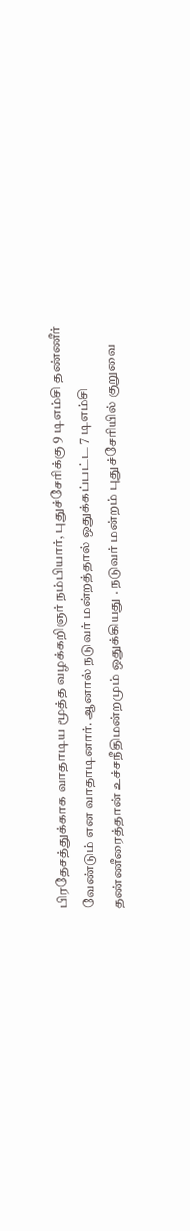பிரதேசத்துக்காக வாதாடிய மூத்த வழக்கறிஞர் நம்பியார், புதுச்சேரிக்கு 9 டிஎம்சி தண்ணீர் வேண்டும் என வாதாடினார். ஆனால் நடுவர் மன்றத்தால் ஒதுக்கப்பட்ட 7 டிஎம்சி தண்ணீரைத்தான் உச்சநீதிமன்றமும் ஒதுக்கியது . நடுவர் மன்றம் புதுச்சேரியில் குறுவை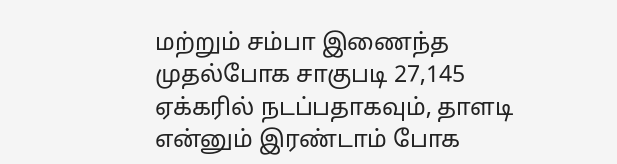மற்றும் சம்பா இணைந்த முதல்போக சாகுபடி 27,145 ஏக்கரில் நடப்பதாகவும், தாளடி என்னும் இரண்டாம் போக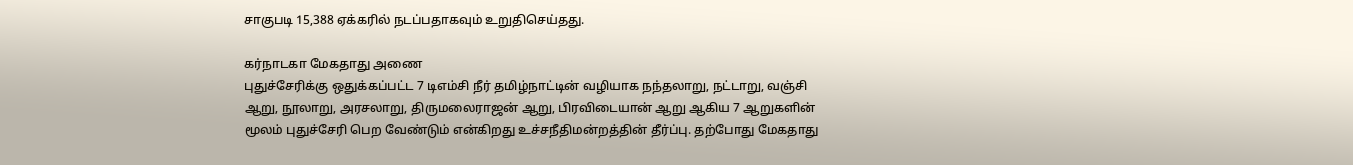சாகுபடி 15,388 ஏக்கரில் நடப்பதாகவும் உறுதிசெய்தது.

கர்நாடகா மேகதாது அணை
புதுச்சேரிக்கு ஒதுக்கப்பட்ட 7 டிஎம்சி நீர் தமிழ்நாட்டின் வழியாக நந்தலாறு, நட்டாறு, வஞ்சி ஆறு, நூலாறு, அரசலாறு, திருமலைராஜன் ஆறு, பிரவிடையான் ஆறு ஆகிய 7 ஆறுகளின் மூலம் புதுச்சேரி பெற வேண்டும் என்கிறது உச்சநீதிமன்றத்தின் தீர்ப்பு. தற்போது மேகதாது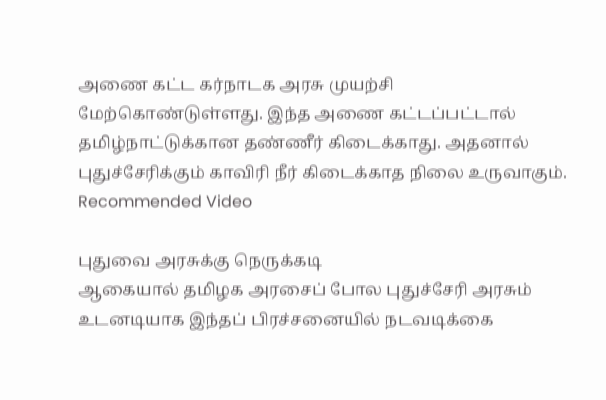அணை கட்ட கர்நாடக அரசு முயற்சி மேற்கொண்டுள்ளது. இந்த அணை கட்டப்பட்டால் தமிழ்நாட்டுக்கான தண்ணீர் கிடைக்காது. அதனால் புதுச்சேரிக்கும் காவிரி நீர் கிடைக்காத நிலை உருவாகும்.
Recommended Video

புதுவை அரசுக்கு நெருக்கடி
ஆகையால் தமிழக அரசைப் போல புதுச்சேரி அரசும் உடனடியாக இந்தப் பிரச்சனையில் நடவடிக்கை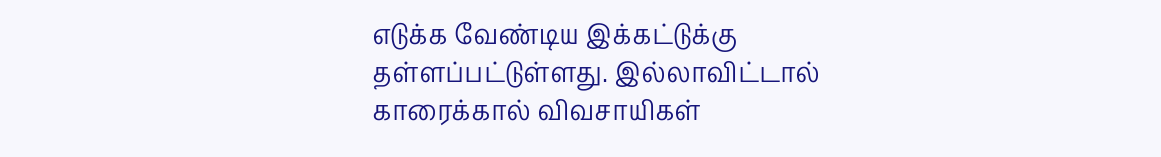எடுக்க வேண்டிய இக்கட்டுக்கு தள்ளப்பட்டுள்ளது. இல்லாவிட்டால் காரைக்கால் விவசாயிகள்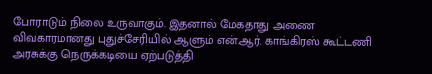போராடும் நிலை உருவாகும். இதனால் மேகதாது அணை விவகாரமானது புதுச்சேரியில் ஆளும் என்.ஆர். காங்கிரஸ் கூட்டணி அரசுக்கு நெருக்கடியை ஏற்படுத்தி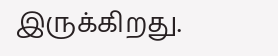இருக்கிறது.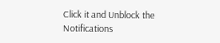Click it and Unblock the Notifications